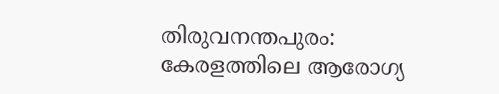തിരുവനന്തപുരം: കേരളത്തിലെ ആരോഗ്യ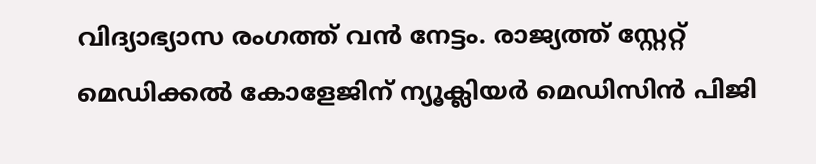വിദ്യാഭ്യാസ രംഗത്ത് വൻ നേട്ടം. രാജ്യത്ത് സ്റ്റേറ്റ് മെഡിക്കൽ കോളേജിന് ന്യൂക്ലിയർ മെഡിസിൻ പിജി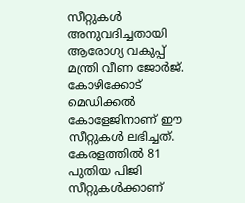സീറ്റുകൾ അനുവദിച്ചതായി ആരോഗ്യ വകുപ്പ് മന്ത്രി വീണ ജോർജ്. കോഴിക്കോട് മെഡിക്കൽ കോളേജിനാണ് ഈ സീറ്റുകൾ ലഭിച്ചത്.
കേരളത്തിൽ 81 പുതിയ പിജി സീറ്റുകൾക്കാണ്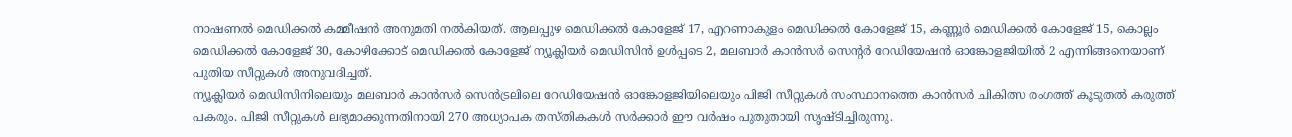നാഷണൽ മെഡിക്കൽ കമ്മീഷൻ അനുമതി നൽകിയത്. ആലപ്പുഴ മെഡിക്കൽ കോളേജ് 17, എറണാകുളം മെഡിക്കൽ കോളേജ് 15, കണ്ണൂർ മെഡിക്കൽ കോളേജ് 15, കൊല്ലം മെഡിക്കൽ കോളേജ് 30, കോഴിക്കോട് മെഡിക്കൽ കോളേജ് ന്യൂക്ലിയർ മെഡിസിൻ ഉൾപ്പടെ 2, മലബാർ കാൻസർ സെന്റർ റേഡിയേഷൻ ഓങ്കോളജിയിൽ 2 എന്നിങ്ങനെയാണ് പുതിയ സീറ്റുകൾ അനുവദിച്ചത്.
ന്യൂക്ലിയർ മെഡിസിനിലെയും മലബാർ കാൻസർ സെൻട്രലിലെ റേഡിയേഷൻ ഓങ്കോളജിയിലെയും പിജി സീറ്റുകൾ സംസ്ഥാനത്തെ കാൻസർ ചികിത്സ രംഗത്ത് കൂടുതൽ കരുത്ത് പകരും. പിജി സീറ്റുകൾ ലഭ്യമാക്കുന്നതിനായി 270 അധ്യാപക തസ്തികകൾ സർക്കാർ ഈ വർഷം പുതുതായി സൃഷ്ടിച്ചിരുന്നു.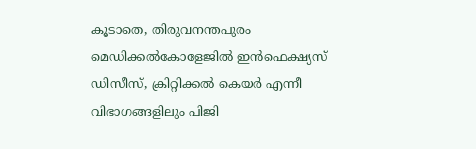കൂടാതെ, തിരുവനന്തപുരം മെഡിക്കൽകോളേജിൽ ഇൻഫെക്ഷ്യസ് ഡിസീസ്, ക്രിറ്റിക്കൽ കെയർ എന്നീ വിഭാഗങ്ങളിലും പിജി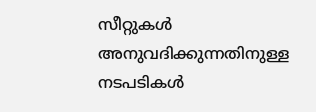സീറ്റുകൾ അനുവദിക്കുന്നതിനുള്ള നടപടികൾ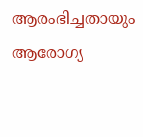ആരംഭിച്ചതായും ആരോഗ്യ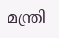മന്ത്രി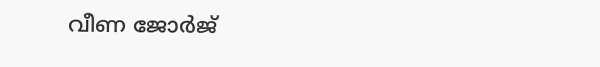വീണ ജോർജ്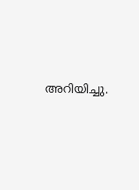അറിയിച്ചു.